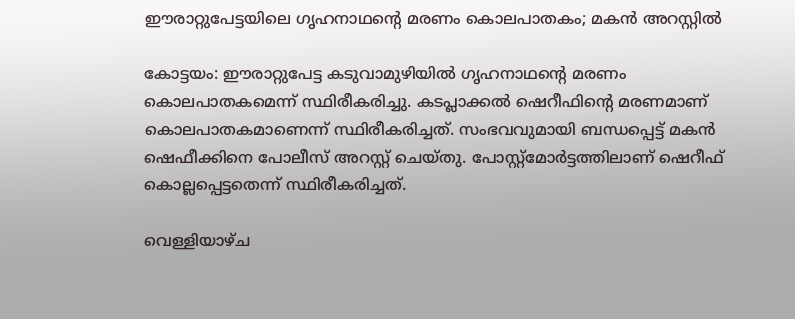ഈരാറ്റുപേട്ടയിലെ ഗൃഹനാഥന്റെ മരണം കൊലപാതകം; മകന്‍ അറസ്റ്റില്‍

കോട്ടയം: ഈരാറ്റുപേട്ട കടുവാമുഴിയില്‍ ഗൃഹനാഥന്റെ മരണം കൊലപാതകമെന്ന് സ്ഥിരീകരിച്ചു. കടപ്ലാക്കല്‍ ഷെറീഫിന്റെ മരണമാണ് കൊലപാതകമാണെന്ന് സ്ഥിരീകരിച്ചത്. സംഭവവുമായി ബന്ധപ്പെട്ട് മകന്‍ ഷെഫീക്കിനെ പോലീസ് അറസ്റ്റ് ചെയ്തു. പോസ്റ്റ്മോര്‍ട്ടത്തിലാണ് ഷെറീഫ് കൊല്ലപ്പെട്ടതെന്ന് സ്ഥിരീകരിച്ചത്.

വെള്ളിയാഴ്ച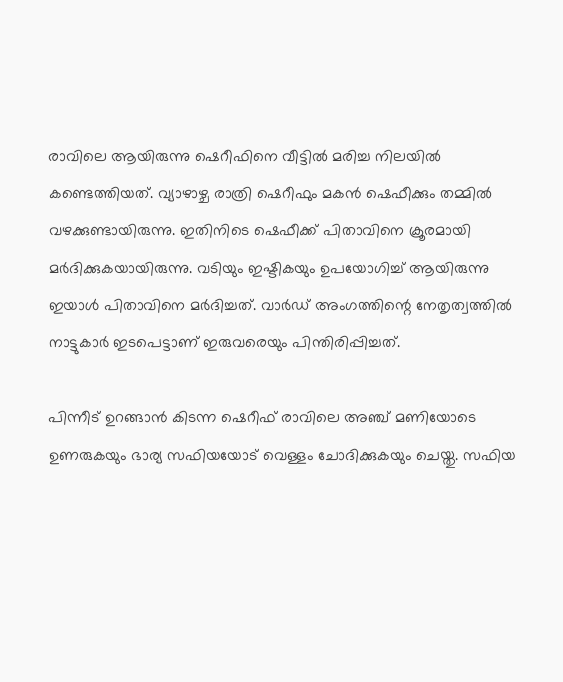രാവിലെ ആയിരുന്നു ഷെറീഫിനെ വീട്ടില്‍ മരിച്ച നിലയില്‍ കണ്ടെത്തിയത്. വ്യാഴാഴ്ച രാത്രി ഷെറീഫും മകന്‍ ഷെഫീക്കും തമ്മില്‍ വഴക്കുണ്ടായിരുന്നു. ഇതിനിടെ ഷെഫീക്ക് പിതാവിനെ ക്രൂരമായി മര്‍ദിക്കുകയായിരുന്നു. വടിയും ഇഷ്ടികയും ഉപയോഗിച്ച് ആയിരുന്നു ഇയാള്‍ പിതാവിനെ മര്‍ദിച്ചത്. വാര്‍ഡ് അംഗത്തിന്റെ നേതൃത്വത്തില്‍ നാട്ടുകാര്‍ ഇടപെട്ടാണ് ഇരുവരെയും പിന്തിരിപ്പിച്ചത്.

പിന്നീട് ഉറങ്ങാന്‍ കിടന്ന ഷെറീഫ് രാവിലെ അഞ്ച് മണിയോടെ ഉണരുകയും ഭാര്യ സഫിയയോട് വെള്ളം ചോദിക്കുകയും ചെയ്തു. സഫിയ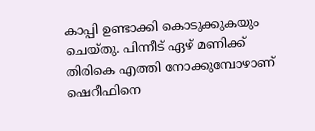കാപ്പി ഉണ്ടാക്കി കൊടുക്കുകയും ചെയ്തു. പിന്നീട് ഏഴ് മണിക്ക് തിരികെ എത്തി നോക്കുമ്പോഴാണ് ഷെറീഫിനെ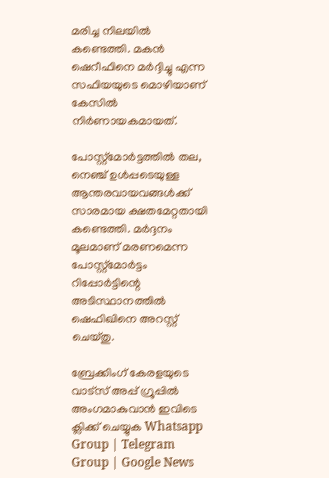മരിച്ച നിലയില്‍ കണ്ടെത്തി. മകന്‍ ഷെറീഫിനെ മര്‍ദ്ദിച്ചു എന്ന സഫിയയുടെ മൊഴിയാണ് കേസില്‍ നിര്‍ണായകമായത്.

പോസ്റ്റ്മോര്‍ട്ടത്തില്‍ തല, നെഞ്ച് ഉള്‍പ്പടെയുള്ള ആന്തരവായവങ്ങള്‍ക്ക് സാരമായ ക്ഷതമേറ്റതായി കണ്ടെത്തി. മര്‍ദ്ദനം മൂലമാണ് മരണമെന്ന പോസ്റ്റ്മോര്‍ട്ടം റിപ്പോര്‍ട്ടിന്റെ അടിസ്ഥാനത്തില്‍ ഷെഫിഖിനെ അറസ്റ്റ് ചെയ്തു.

ബ്രേക്കിംഗ് കേരളയുടെ വാട്സ് അപ്പ് ഗ്രൂപ്പിൽ അംഗമാകുവാൻ ഇവിടെ ക്ലിക്ക് ചെയ്യുക Whatsapp Group | Telegram Group | Google News